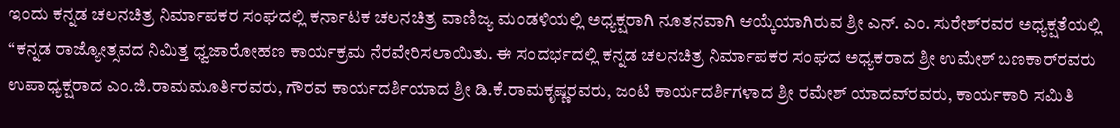ಇಂದು ಕನ್ನಡ ಚಲನಚಿತ್ರ ನಿರ್ಮಾಪಕರ ಸಂಘದಲ್ಲಿ ಕರ್ನಾಟಕ ಚಲನಚಿತ್ರ ವಾಣಿಜ್ಯ ಮಂಡಳಿಯಲ್ಲಿ ಅಧ್ಯಕ್ಷರಾಗಿ ನೂತನವಾಗಿ ಆಯ್ಕೆಯಾಗಿರುವ ಶ್ರೀ ಎನ್. ಎಂ. ಸುರೇಶ್‌ರವರ ಅಧ್ಯಕ್ಷತೆಯಲ್ಲಿ “ಕನ್ನಡ ರಾಜ್ಯೋತ್ಸವದ ನಿಮಿತ್ತ ಧ್ವಜಾರೋಹಣ ಕಾರ್ಯಕ್ರಮ ನೆರವೇರಿಸಲಾಯಿತು. ಈ ಸಂದರ್ಭದಲ್ಲಿ ಕನ್ನಡ ಚಲನಚಿತ್ರ ನಿರ್ಮಾಪಕರ ಸಂಘದ ಅಧ್ಯಕರಾದ ಶ್ರೀ ಉಮೇಶ್ ಬಣಕಾರ್‌ರವರು ಉಪಾಧ್ಯಕ್ಷರಾದ ಎಂ.ಜಿ.ರಾಮಮೂರ್ತಿರವರು, ಗೌರವ ಕಾರ್ಯದರ್ಶಿಯಾದ ಶ್ರೀ ಡಿ.ಕೆ.ರಾಮಕೃಷ್ಣರವರು, ಜಂಟಿ ಕಾರ್ಯದರ್ಶಿಗಳಾದ ಶ್ರೀ ರಮೇಶ್ ಯಾದವ್‌ರವರು, ಕಾರ್ಯಕಾರಿ ಸಮಿತಿ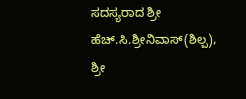ಸದಸ್ಯರಾದ ಶ್ರೀ ಹೆಚ್.ಸಿ.ಶ್ರೀನಿವಾಸ್(ಶಿಲ್ಪ), ಶ್ರೀ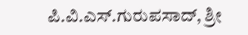ಪಿ.ವಿ.ಎಸ್.ಗುರುಪಸಾದ್‌, ಶ್ರೀ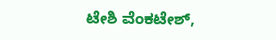ಟೇಶಿ ವೆಂಕಟೇಶ್,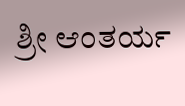ಶ್ರೀ ಆಂತರ್ಯ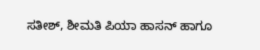ಸತೀಶ್, ಶೀಮತಿ ಪಿಯಾ ಹಾಸನ್ ಹಾಗೂ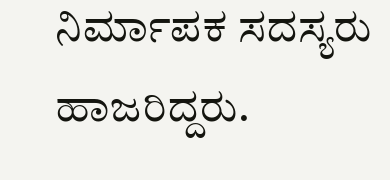ನಿರ್ಮಾಪಕ ಸದಸ್ಯರು ಹಾಜರಿದ್ದರು.